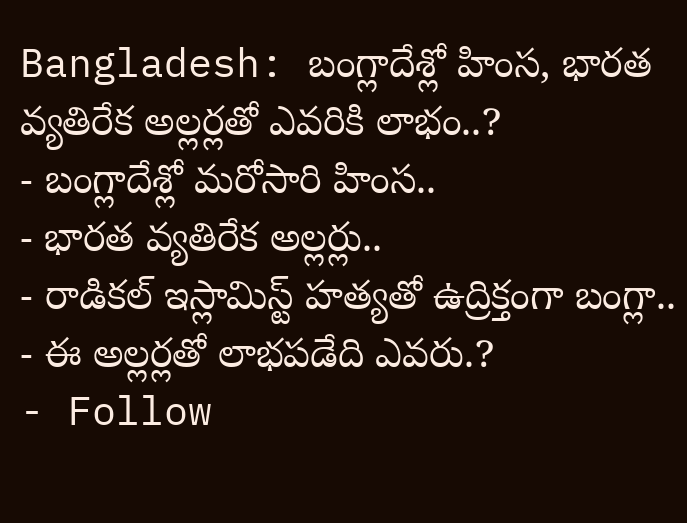Bangladesh: బంగ్లాదేశ్లో హింస, భారత వ్యతిరేక అల్లర్లతో ఎవరికి లాభం..?
- బంగ్లాదేశ్లో మరోసారి హింస..
- భారత వ్యతిరేక అల్లర్లు..
- రాడికల్ ఇస్లామిస్ట్ హత్యతో ఉద్రిక్తంగా బంగ్లా..
- ఈ అల్లర్లతో లాభపడేది ఎవరు.?
- Follow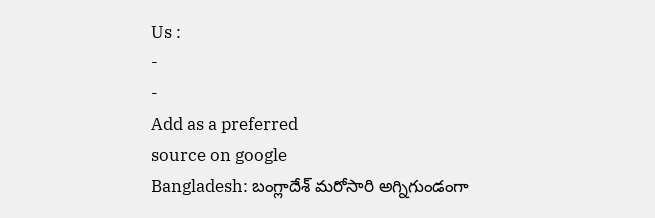Us :
-
-
Add as a preferred
source on google
Bangladesh: బంగ్లాదేశ్ మరోసారి అగ్నిగుండంగా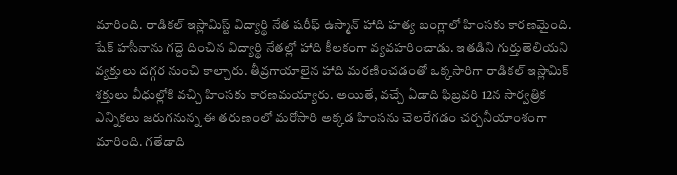మారింది. రాడికల్ ఇస్లామిస్ట్ విద్యార్థి నేత షరీఫ్ ఉస్మాన్ హాది హత్య బంగ్లాలో హింసకు కారణమైంది. షేక్ హసీనాను గద్దె దించిన విద్యార్థి నేతల్లో హాది కీలకంగా వ్యవహరించాడు. ఇతడిని గుర్తుతెలియని వ్యక్తులు దగ్గర నుంచి కాల్చారు. తీవ్రగాయాలైన హాది మరణించడంతో ఒక్కసారిగా రాడికల్ ఇస్లామిక్ శక్తులు వీధుల్లోకి వచ్చి హింసకు కారణమయ్యారు. అయితే, వచ్చే ఏడాది ఫిబ్రవరి 12న సార్వత్రిక ఎన్నికలు జరుగనున్న ఈ తరుణంలో మరోసారి అక్కడ హింసను చెలరేగడం చర్చనీయాంశంగా మారింది. గతేడాది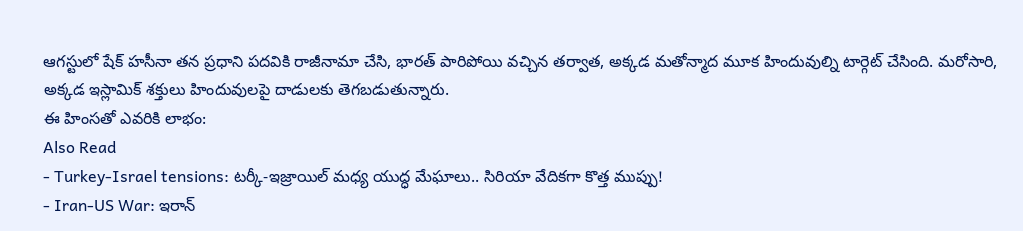ఆగస్టులో షేక్ హసీనా తన ప్రధాని పదవికి రాజీనామా చేసి, భారత్ పారిపోయి వచ్చిన తర్వాత, అక్కడ మతోన్మాద మూక హిందువుల్ని టార్గెట్ చేసింది. మరోసారి, అక్కడ ఇస్లామిక్ శక్తులు హిందువులపై దాడులకు తెగబడుతున్నారు.
ఈ హింసతో ఎవరికి లాభం:
Also Read
- Turkey-Israel tensions: టర్కీ-ఇజ్రాయిల్ మధ్య యుద్ధ మేఘాలు.. సిరియా వేదికగా కొత్త ముప్పు!
- Iran-US War: ఇరాన్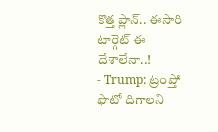కొత్త ప్లాన్.. ఈసారి టార్గెట్ ఈ దేశాలేనా..!
- Trump: ట్రంప్తో ఫొటో దిగాలని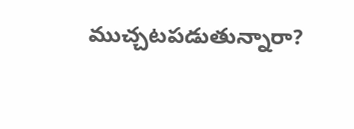ముచ్చటపడుతున్నారా?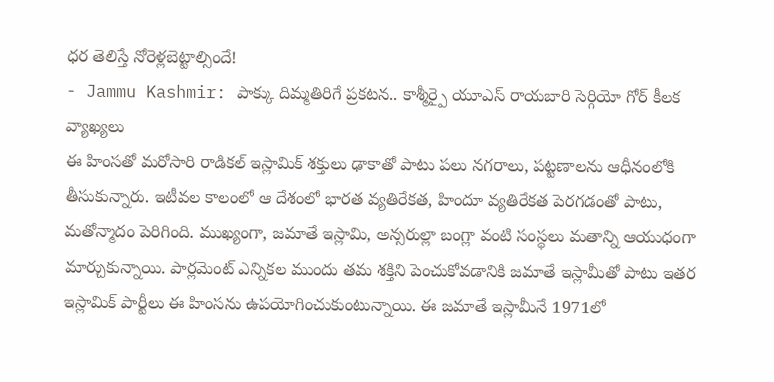ధర తెలిస్తే నోరెళ్లబెట్టాల్సిందే!
- Jammu Kashmir: పాక్కు దిమ్మతిరిగే ప్రకటన.. కాశ్మీర్పై యూఎస్ రాయబారి సెర్గియో గోర్ కీలక వ్యాఖ్యలు
ఈ హింసతో మరోసారి రాడికల్ ఇస్లామిక్ శక్తులు ఢాకాతో పాటు పలు నగరాలు, పట్టణాలను ఆధీనంలోకి తీసుకున్నారు. ఇటీవల కాలంలో ఆ దేశంలో భారత వ్యతిరేకత, హిందూ వ్యతిరేకత పెరగడంతో పాటు, మతోన్మాదం పెరిగింది. ముఖ్యంగా, జమాతే ఇస్లామి, అన్సరుల్లా బంగ్లా వంటి సంస్థలు మతాన్ని ఆయుధంగా మార్చుకున్నాయి. పార్లమెంట్ ఎన్నికల ముందు తమ శక్తిని పెంచుకోవడానికి జమాతే ఇస్లామీతో పాటు ఇతర ఇస్లామిక్ పార్టీలు ఈ హింసను ఉపయోగించుకుంటున్నాయి. ఈ జమాతే ఇస్లామీనే 1971లో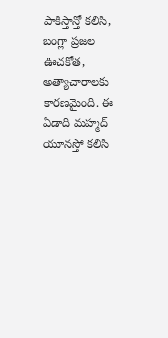పాకిస్తాన్తో కలిసి, బంగ్లా ప్రజల ఊచకోత, అత్యాచారాలకు కారణమైంది. ఈ ఏడాది మహ్మద్ యూనస్తో కలిసి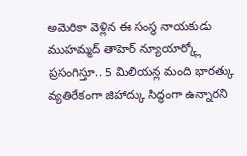అమెరికా వెళ్లిన ఈ సంస్థ నాయకుడు ముహమ్మద్ తాహెర్ న్యూయార్క్లో ప్రసంగిస్తూ.. 5 మిలియన్ల మంది భారత్కు వ్యతిరేకంగా జిహాద్కు సిద్ధంగా ఉన్నారని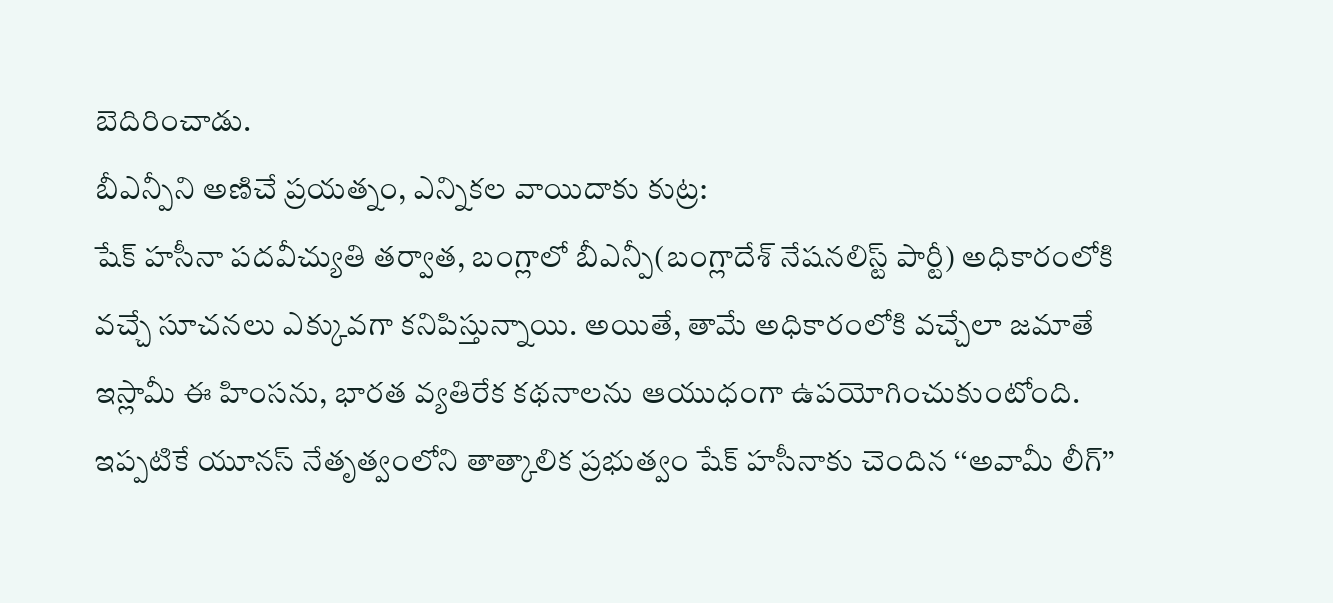బెదిరించాడు.
బీఎన్పీని అణిచే ప్రయత్నం, ఎన్నికల వాయిదాకు కుట్ర:
షేక్ హసీనా పదవీచ్యుతి తర్వాత, బంగ్లాలో బీఎన్పీ(బంగ్లాదేశ్ నేషనలిస్ట్ పార్టీ) అధికారంలోకి వచ్చే సూచనలు ఎక్కువగా కనిపిస్తున్నాయి. అయితే, తామే అధికారంలోకి వచ్చేలా జమాతే ఇస్లామీ ఈ హింసను, భారత వ్యతిరేక కథనాలను ఆయుధంగా ఉపయోగించుకుంటోంది. ఇప్పటికే యూనస్ నేతృత్వంలోని తాత్కాలిక ప్రభుత్వం షేక్ హసీనాకు చెందిన ‘‘అవామీ లీగ్’’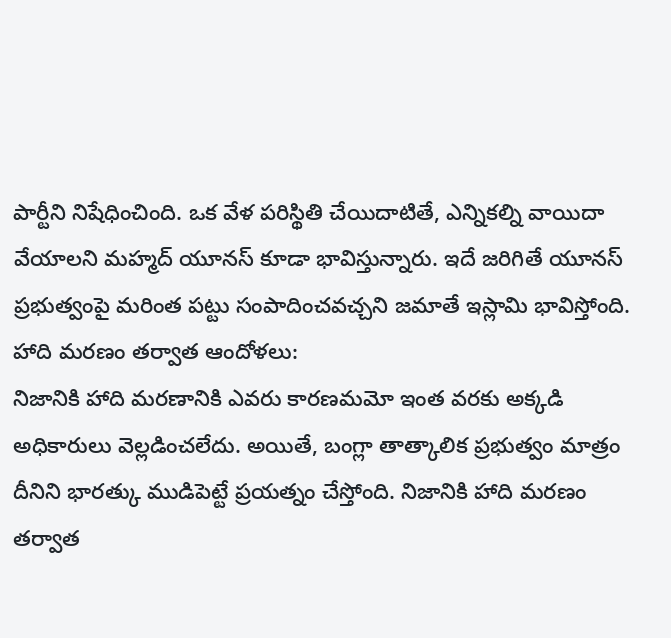పార్టీని నిషేధించింది. ఒక వేళ పరిస్థితి చేయిదాటితే, ఎన్నికల్ని వాయిదా వేయాలని మహ్మద్ యూనస్ కూడా భావిస్తున్నారు. ఇదే జరిగితే యూనస్ ప్రభుత్వంపై మరింత పట్టు సంపాదించవచ్చని జమాతే ఇస్లామి భావిస్తోంది.
హాది మరణం తర్వాత ఆందోళలు:
నిజానికి హాది మరణానికి ఎవరు కారణమమో ఇంత వరకు అక్కడి అధికారులు వెల్లడించలేదు. అయితే, బంగ్లా తాత్కాలిక ప్రభుత్వం మాత్రం దీనిని భారత్కు ముడిపెట్టే ప్రయత్నం చేస్తోంది. నిజానికి హాది మరణం తర్వాత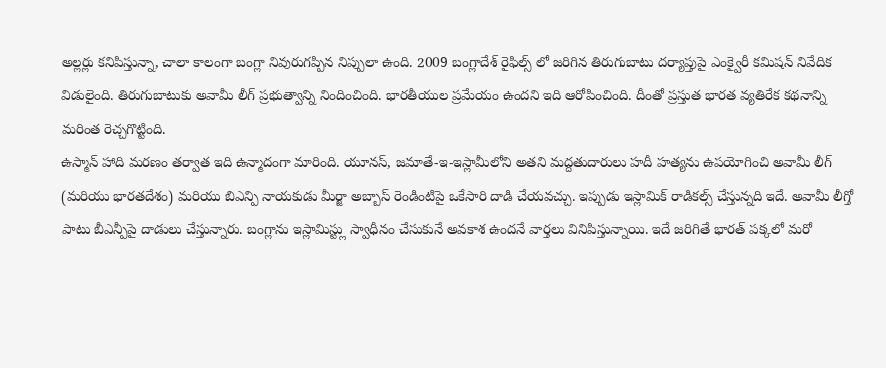అల్లర్లు కనిపిస్తున్నా, చాలా కాలంగా బంగ్లా నివురుగప్పిన నిప్పులా ఉంది. 2009 బంగ్లాదేశ్ రైఫిల్స్ లో జరిగిన తిరుగుబాటు దర్యాప్తుపై ఎంక్వైరీ కమిషన్ నివేదిక విడులైంది. తిరుగుబాటుకు అవామీ లీగ్ ప్రభుత్వాన్ని నిందించింది. భారతీయుల ప్రమేయం ఉందని ఇది ఆరోపించింది. దీంతో ప్రస్తుత భారత వ్యతిరేక కథనాన్ని మరింత రెచ్చగొట్టింది.
ఉస్మాన్ హాది మరణం తర్వాత ఇది ఉన్మాదంగా మారింది. యూనస్, జమాతే-ఇ-ఇస్లామీలోని అతని మద్దతుదారులు హదీ హత్యను ఉపయోగించి అవామీ లీగ్ (మరియు భారతదేశం) మరియు బిఎన్పి నాయకుడు మీర్జా అబ్బాస్ రెండింటిపై ఒకేసారి దాడి చేయవచ్చు. ఇప్పుడు ఇస్లామిక్ రాడికల్స్ చేస్తున్నది ఇదే. అవామీ లీగ్తో పాటు బీఎన్పీపై దాడులు చేస్తున్నారు. బంగ్లాను ఇస్లామిస్ట్లు స్వాధీనం చేసుకునే అవకాశ ఉందనే వార్తలు వినిపిస్తున్నాయి. ఇదే జరిగితే భారత్ పక్కలో మరో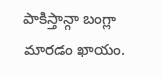పాకిస్తాన్గా బంగ్లా మారడం ఖాయం.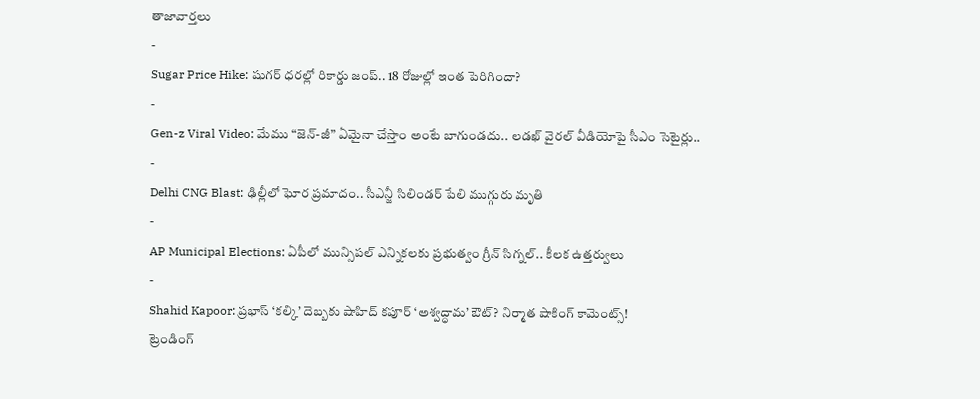తాజావార్తలు
-
Sugar Price Hike: షుగర్ ధరల్లో రికార్డు జంప్.. 18 రోజుల్లో ఇంత పెరిగిందా?
-
Gen-z Viral Video: మేము “జెన్-జీ” ఏమైనా చేస్తాం అంటే బాగుండదు.. లడఖ్ వైరల్ వీడియోపై సీఎం సెటైర్లు..
-
Delhi CNG Blast: ఢిల్లీలో ఘోర ప్రమాదం.. సీఎన్జీ సిలిండర్ పేలి ముగ్గురు మృతి
-
AP Municipal Elections: ఏపీలో మున్సిపల్ ఎన్నికలకు ప్రభుత్వం గ్రీన్ సిగ్నల్.. కీలక ఉత్తర్వులు
-
Shahid Kapoor: ప్రభాస్ ‘కల్కి’ దెబ్బకు షాహిద్ కపూర్ ‘అశ్వద్ధామ’ ఔట్? నిర్మాత షాకింగ్ కామెంట్స్!
ట్రెండింగ్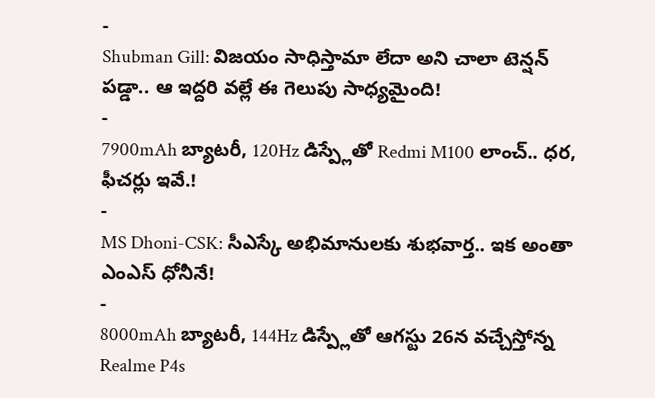-
Shubman Gill: విజయం సాధిస్తామా లేదా అని చాలా టెన్షన్ పడ్డా.. ఆ ఇద్దరి వల్లే ఈ గెలుపు సాధ్యమైంది!
-
7900mAh బ్యాటరీ, 120Hz డిస్ప్లేతో Redmi M100 లాంచ్.. ధర, ఫీచర్లు ఇవే.!
-
MS Dhoni-CSK: సీఎస్కే అభిమానులకు శుభవార్త.. ఇక అంతా ఎంఎస్ ధోనీనే!
-
8000mAh బ్యాటరీ, 144Hz డిస్ప్లేతో ఆగస్టు 26న వచ్చేస్తోన్న Realme P4s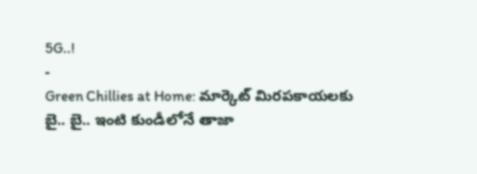5G..!
-
Green Chillies at Home: మార్కెట్ మిరపకాయలకు బై.. బై.. ఇంటి కుండీలోనే తాజా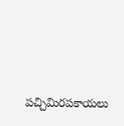పచ్చిమిరపకాయలు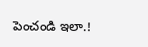పెంచండి ఇలా.!